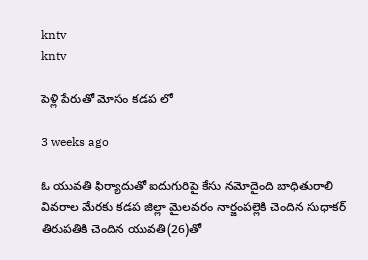kntv
kntv

పెళ్లి పేరుతో మోసం కడప లో

3 weeks ago

ఓ యువతి ఫిర్యాదుతో ఐదుగురిపై కేసు నమోదైంది బాధితురాలి వివరాల మేరకు కడప జిల్లా మైలవరం నార్జంపల్లెకి చెందిన సుధాకర్ తిరుపతికి చెందిన యువతి(26)తో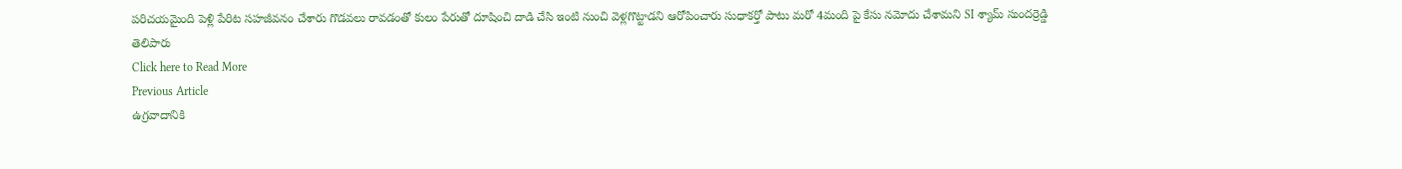పరిచయమైంది పెళ్లి పేరిట సహజీవనం చేశారు గొడవలు రావడంతో కులం పేరుతో దూషించి దాడి చేసి ఇంటి నుంచి వెళ్లగొట్టాడని ఆరోపించారు సుధాకర్తో పాటు మరో 4మంది పై కేసు నమోదు చేశామని SI శ్యామ్ సుందర్రెడ్డి తెలిపారు
Click here to Read More
Previous Article
ఉగ్రవాదానికి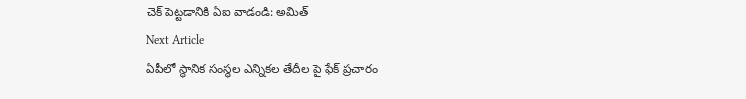చెక్ పెట్టడానికి ఏఐ వాడండి: అమిత్
Next Article
ఏపీలో స్థానిక సంస్థల ఎన్నికల తేదీల పై ఫేక్ ప్రచారం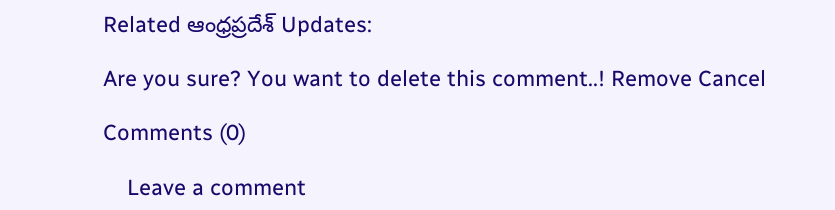Related ఆంధ్రప్రదేశ్ Updates:

Are you sure? You want to delete this comment..! Remove Cancel

Comments (0)

    Leave a comment